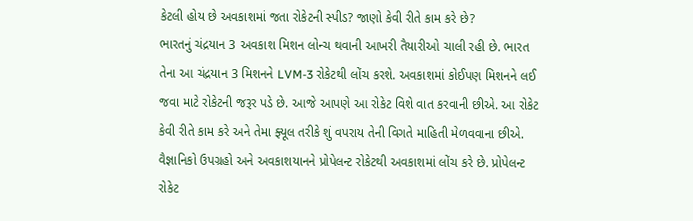કેટલી હોય છે અવકાશમાં જતા રોકેટની સ્પીડ? જાણો કેવી રીતે કામ કરે છે?
ભારતનું ચંદ્રયાન 3 અવકાશ મિશન લોન્ચ થવાની આખરી તૈયારીઓ ચાલી રહી છે. ભારત તેના આ ચંદ્રયાન 3 મિશનને LVM-3 રોકેટથી લોંચ કરશે. અવકાશમાં કોઈપણ મિશનને લઈ જવા માટે રોકેટની જરૂર પડે છે. આજે આપણે આ રોકેટ વિશે વાત કરવાની છીએ. આ રોકેટ કેવી રીતે કામ કરે અને તેમા ફ્યૂલ તરીકે શું વપરાય તેની વિગતે માહિતી મેળવવાના છીએ.
વૈજ્ઞાનિકો ઉપગ્રહો અને અવકાશયાનને પ્રોપેલન્ટ રોકેટથી અવકાશમાં લોંચ કરે છે. પ્રોપેલન્ટ રોકેટ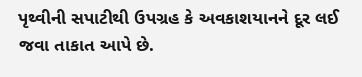પૃથ્વીની સપાટીથી ઉપગ્રહ કે અવકાશયાનને દૂર લઈ જવા તાકાત આપે છે.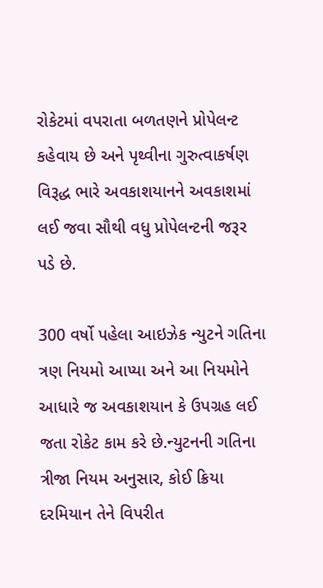રોકેટમાં વપરાતા બળતણને પ્રોપેલન્ટ કહેવાય છે અને પૃથ્વીના ગુરુત્વાકર્ષણ વિરૂદ્ધ ભારે અવકાશયાનને અવકાશમાં લઈ જવા સૌથી વધુ પ્રોપેલન્ટની જરૂર પડે છે.

300 વર્ષો પહેલા આઇઝેક ન્યુટને ગતિના ત્રણ નિયમો આપ્યા અને આ નિયમોને આધારે જ અવકાશયાન કે ઉપગ્રહ લઈ જતા રોકેટ કામ કરે છે.ન્યુટનની ગતિના ત્રીજા નિયમ અનુસાર, કોઈ ક્રિયા દરમિયાન તેને વિપરીત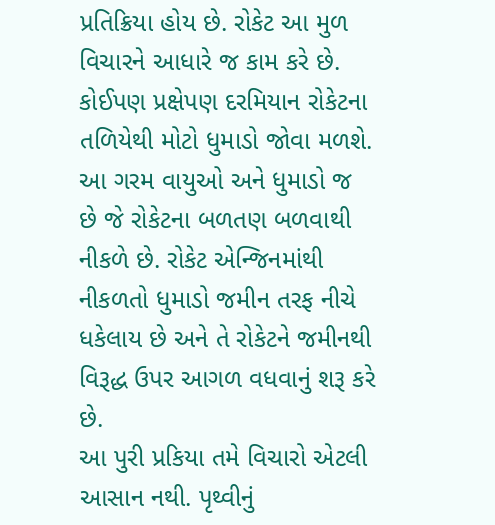પ્રતિક્રિયા હોય છે. રોકેટ આ મુળ વિચારને આધારે જ કામ કરે છે.
કોઈપણ પ્રક્ષેપણ દરમિયાન રોકેટના તળિયેથી મોટો ધુમાડો જોવા મળશે. આ ગરમ વાયુઓ અને ધુમાડો જ છે જે રોકેટના બળતણ બળવાથી નીકળે છે. રોકેટ એન્જિનમાંથી નીકળતો ધુમાડો જમીન તરફ નીચે ધકેલાય છે અને તે રોકેટને જમીનથી વિરૂદ્ધ ઉપર આગળ વધવાનું શરૂ કરે છે.
આ પુરી પ્રકિયા તમે વિચારો એટલી આસાન નથી. પૃથ્વીનું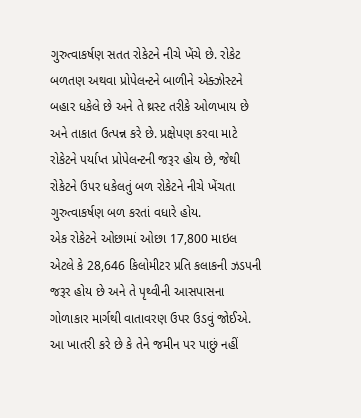ગુરુત્વાકર્ષણ સતત રોકેટને નીચે ખેંચે છે. રોકેટ બળતણ અથવા પ્રોપેલન્ટને બાળીને એક્ઝોસ્ટને બહાર ધકેલે છે અને તે થ્રસ્ટ તરીકે ઓળખાય છે અને તાકાત ઉત્પન્ન કરે છે. પ્રક્ષેપણ કરવા માટે રોકેટને પર્યાપ્ત પ્રોપેલન્ટની જરૂર હોય છે, જેથી રોકેટને ઉપર ધકેલતું બળ રોકેટને નીચે ખેંચતા ગુરુત્વાકર્ષણ બળ કરતાં વધારે હોય.
એક રોકેટને ઓછામાં ઓછા 17,800 માઇલ એટલે કે 28,646 કિલોમીટર પ્રતિ કલાકની ઝડપની જરૂર હોય છે અને તે પૃથ્વીની આસપાસના ગોળાકાર માર્ગથી વાતાવરણ ઉપર ઉડવું જોઈએ. આ ખાતરી કરે છે કે તેને જમીન પર પાછું નહીં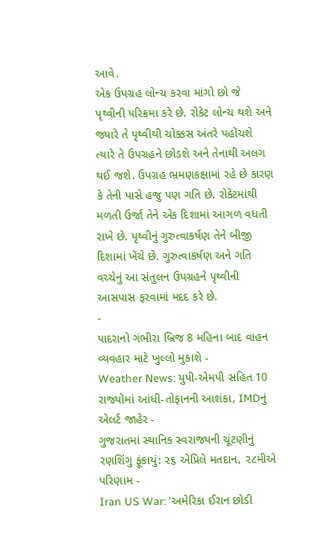આવે.
એક ઉપગ્રહ લોન્ચ કરવા માંગો છો જે પૃથ્વીની પરિક્રમા કરે છે. રોકેટ લોન્ચ થશે અને જ્યારે તે પૃથ્વીથી ચોક્કસ અંતરે પહોંચશે ત્યારે તે ઉપગ્રહને છોડશે અને તેનાથી અલગ થઈ જશે. ઉપગ્રહ ભ્રમણકક્ષામાં રહે છે કારણ કે તેની પાસે હજુ પણ ગતિ છે. રોકેટમાંથી મળતી ઉર્જા તેને એક દિશામાં આગળ વધતી રાખે છે. પૃથ્વીનું ગુરુત્વાકર્ષણ તેને બીજી દિશામાં ખેંચે છે. ગુરુત્વાકર્ષણ અને ગતિ વચ્ચેનું આ સંતુલન ઉપગ્રહને પૃથ્વીની આસપાસ ફરવામાં મદદ કરે છે.
-
પાદરાનો ગંભીરા બ્રિજ 8 મહિના બાદ વાહન વ્યવહાર માટે ખુલ્લો મુકાશે -
Weather News: યુપી-એમપી સહિત 10 રાજ્યોમાં આંધી-તોફાનની આશંકા, IMDનું એલર્ટ જાહેર -
ગુજરાતમાં સ્થાનિક સ્વરાજ્યની ચૂંટણીનું રણશિંગુ ફૂંકાયું: ૨૬ એપ્રિલે મતદાન, ૨૮મીએ પરિણામ -
Iran US War: 'અમેરિકા ઈરાન છોડી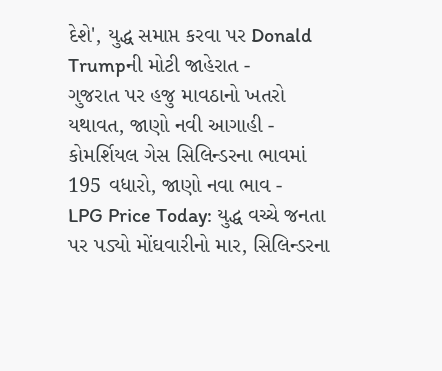દેશે', યુદ્ધ સમાપ્ત કરવા પર Donald Trumpની મોટી જાહેરાત -
ગુજરાત પર હજુ માવઠાનો ખતરો યથાવત, જાણો નવી આગાહી -
કોમર્શિયલ ગેસ સિલિન્ડરના ભાવમાં 195 વધારો, જાણો નવા ભાવ -
LPG Price Today: યુદ્ધ વચ્ચે જનતા પર પડ્યો મોંઘવારીનો માર, સિલિન્ડરના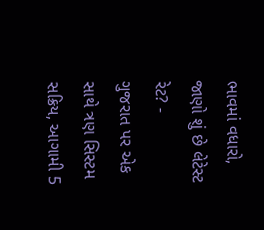ભાવમાં વધારો, જાણો શું છે લેટેસ્ટ રેટ? -
ગુજરાત પર એક સાથે ત્રણ સિસ્ટમ સક્રિય, આગામી 5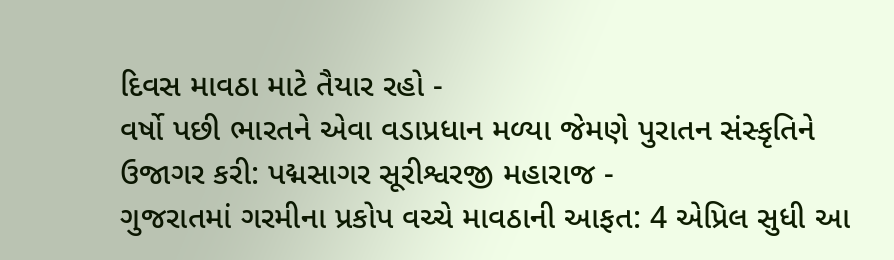દિવસ માવઠા માટે તૈયાર રહો -
વર્ષો પછી ભારતને એવા વડાપ્રધાન મળ્યા જેમણે પુરાતન સંસ્કૃતિને ઉજાગર કરી: પદ્મસાગર સૂરીશ્વરજી મહારાજ -
ગુજરાતમાં ગરમીના પ્રકોપ વચ્ચે માવઠાની આફત: 4 એપ્રિલ સુધી આ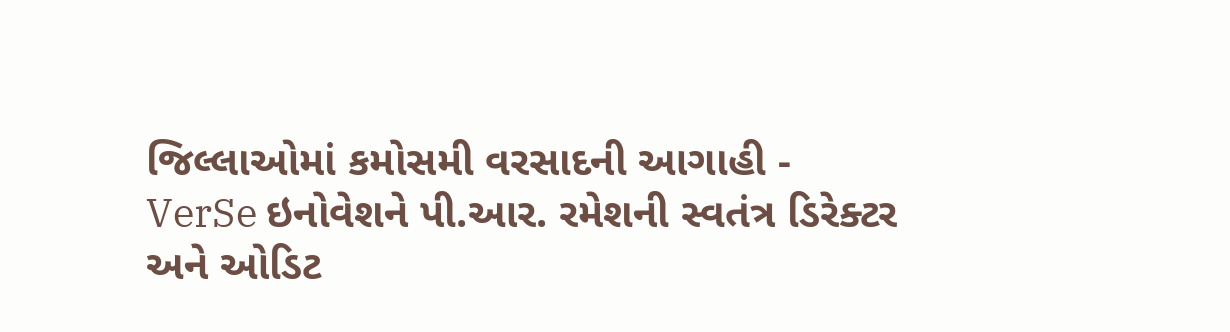જિલ્લાઓમાં કમોસમી વરસાદની આગાહી -
VerSe ઇનોવેશને પી.આર. રમેશની સ્વતંત્ર ડિરેક્ટર અને ઓડિટ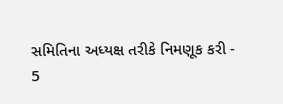સમિતિના અધ્યક્ષ તરીકે નિમણૂક કરી -
5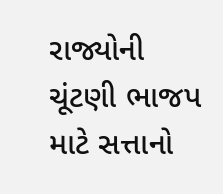રાજ્યોની ચૂંટણી ભાજપ માટે સત્તાનો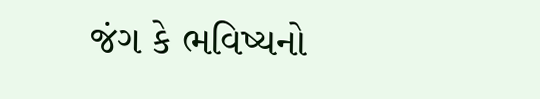જંગ કે ભવિષ્યનો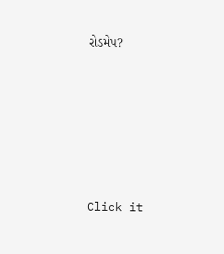રોડમેપ?









Click it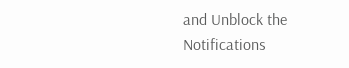and Unblock the Notifications